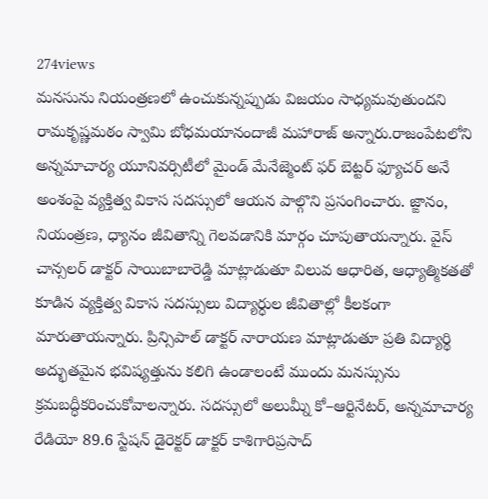274views
మనసును నియంత్రణలో ఉంచుకున్నప్పుడు విజయం సాధ్యమవుతుందని రామకృష్ణమఠం స్వామి బోధమయానందాజీ మహారాజ్ అన్నారు.రాజంపేటలోని అన్నమాచార్య యూనివర్సిటీలో మైండ్ మేనేజ్మెంట్ ఫర్ బెట్టర్ ఫ్యూచర్ అనే అంశంపై వ్యక్తిత్వ వికాస సదస్సులో ఆయన పాల్గొని ప్రసంగించారు. జ్ఙానం, నియంత్రణ, ధ్యానం జీవితాన్ని గెలవడానికి మార్గం చూపుతాయన్నారు. వైస్ చాన్సలర్ డాక్టర్ సాయిబాబారెడ్డి మాట్లాడుతూ విలువ ఆధారిత, ఆధ్యాత్మికతతో కూడిన వ్యక్తిత్వ వికాస సదస్సులు విద్యార్ధుల జీవితాల్లో కీలకంగా మారుతాయన్నారు. ప్రిన్సిపాల్ డాక్టర్ నారాయణ మాట్లాడుతూ ప్రతి విద్యార్థి అద్భుతమైన భవిష్యత్తును కలిగి ఉండాలంటే ముందు మనస్సును క్రమబద్ధీకరించుకోవాలన్నారు. సదస్సులో అలుమ్నీ కో–ఆర్టినేటర్, అన్నమాచార్య రేడియో 89.6 స్టేషన్ డైరెక్టర్ డాక్టర్ కాశిగారిప్రసాద్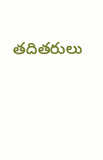తదితరులు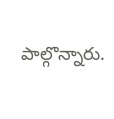పాల్గొన్నారు.